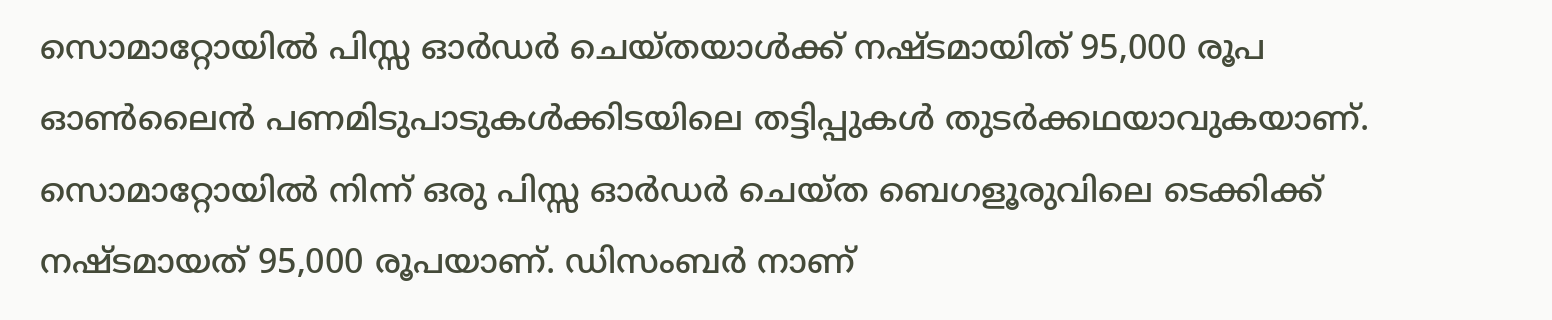സൊമാറ്റോയിൽ പിസ്സ ഓർഡർ ചെയ്തയാൾക്ക് നഷ്ടമായിത് 95,000 രൂപ
ഓൺലൈൻ പണമിടുപാടുകൾക്കിടയിലെ തട്ടിപ്പുകൾ തുടർക്കഥയാവുകയാണ്. സൊമാറ്റോയിൽ നിന്ന് ഒരു പിസ്സ ഓർഡർ ചെയ്ത ബെഗളൂരുവിലെ ടെക്കിക്ക് നഷ്ടമായത് 95,000 രൂപയാണ്. ഡിസംബർ നാണ്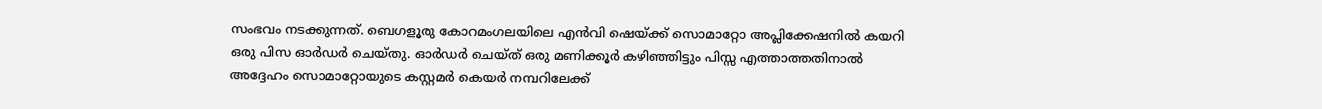സംഭവം നടക്കുന്നത്. ബെഗളൂരു കോറമംഗലയിലെ എൻവി ഷെയ്ക്ക് സൊമാറ്റോ അപ്ലിക്കേഷനിൽ കയറി ഒരു പിസ ഓർഡർ ചെയ്തു. ഓർഡർ ചെയ്ത് ഒരു മണിക്കൂർ കഴിഞ്ഞിട്ടും പിസ്സ എത്താത്തതിനാൽ അദ്ദേഹം സൊമാറ്റോയുടെ കസ്റ്റമർ കെയർ നമ്പറിലേക്ക്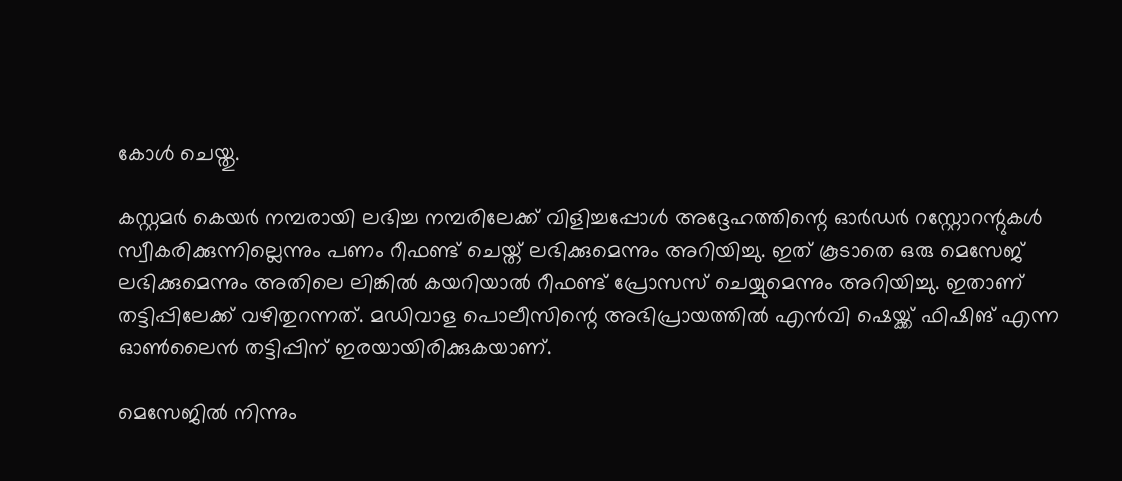കോൾ ചെയ്തു.

കസ്റ്റമർ കെയർ നമ്പരായി ലഭിച്ച നമ്പരിലേക്ക് വിളിച്ചപ്പോൾ അദ്ദേഹത്തിന്റെ ഓർഡർ റസ്റ്റോറന്റുകൾ സ്വീകരിക്കുന്നില്ലെന്നും പണം റീഫണ്ട് ചെയ്ത് ലഭിക്കുമെന്നും അറിയിച്ചു. ഇത് കൂടാതെ ഒരു മെസേജ് ലഭിക്കുമെന്നും അതിലെ ലിങ്കിൽ കയറിയാൽ റീഫണ്ട് പ്രോസസ് ചെയ്യുമെന്നും അറിയിച്ചു. ഇതാണ് തട്ടിപ്പിലേക്ക് വഴിതുറന്നത്. മഡിവാള പൊലീസിന്റെ അഭിപ്രായത്തിൽ എൻവി ഷെയ്ക്ക് ഫിഷിങ് എന്ന ഓൺലൈൻ തട്ടിപ്പിന് ഇരയായിരിക്കുകയാണ്.

മെസേജിൽ നിന്നും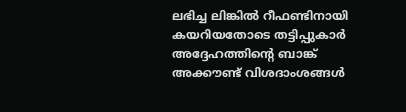ലഭിച്ച ലിങ്കിൽ റീഫണ്ടിനായി കയറിയതോടെ തട്ടിപ്പുകാർ അദ്ദേഹത്തിന്റെ ബാങ്ക് അക്കൗണ്ട് വിശദാംശങ്ങൾ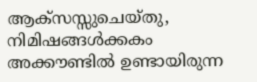ആക്സസ്സുചെയ്തു, നിമിഷങ്ങൾക്കകം അക്കൗണ്ടിൽ ഉണ്ടായിരുന്ന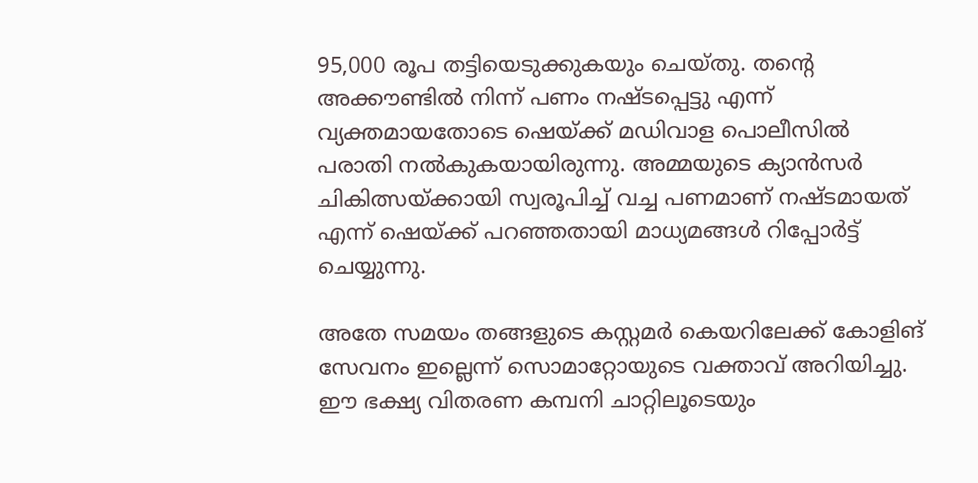95,000 രൂപ തട്ടിയെടുക്കുകയും ചെയ്തു. തന്റെ അക്കൗണ്ടിൽ നിന്ന് പണം നഷ്ടപ്പെട്ടു എന്ന് വ്യക്തമായതോടെ ഷെയ്ക്ക് മഡിവാള പൊലീസിൽ പരാതി നൽകുകയായിരുന്നു. അമ്മയുടെ ക്യാൻസർ ചികിത്സയ്ക്കായി സ്വരൂപിച്ച് വച്ച പണമാണ് നഷ്ടമായത് എന്ന് ഷെയ്ക്ക് പറഞ്ഞതായി മാധ്യമങ്ങൾ റിപ്പോർട്ട് ചെയ്യുന്നു.

അതേ സമയം തങ്ങളുടെ കസ്റ്റമർ കെയറിലേക്ക് കോളിങ് സേവനം ഇല്ലെന്ന് സൊമാറ്റോയുടെ വക്താവ് അറിയിച്ചു. ഈ ഭക്ഷ്യ വിതരണ കമ്പനി ചാറ്റിലൂടെയും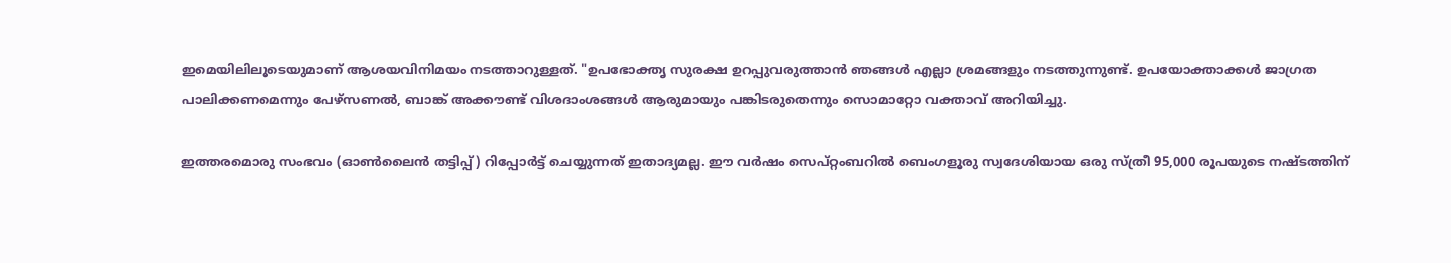ഇമെയിലിലൂടെയുമാണ് ആശയവിനിമയം നടത്താറുള്ളത്. "ഉപഭോക്തൃ സുരക്ഷ ഉറപ്പുവരുത്താൻ ഞങ്ങൾ എല്ലാ ശ്രമങ്ങളും നടത്തുന്നുണ്ട്. ഉപയോക്താക്കൾ ജാഗ്രത പാലിക്കണമെന്നും പേഴ്സണൽ, ബാങ്ക് അക്കൗണ്ട് വിശദാംശങ്ങൾ ആരുമായും പങ്കിടരുതെന്നും സൊമാറ്റോ വക്താവ് അറിയിച്ചു.

ഇത്തരമൊരു സംഭവം (ഓൺലൈൻ തട്ടിപ്പ്) റിപ്പോർട്ട് ചെയ്യുന്നത് ഇതാദ്യമല്ല. ഈ വർഷം സെപ്റ്റംബറിൽ ബെംഗളൂരു സ്വദേശിയായ ഒരു സ്ത്രീ 95,000 രൂപയുടെ നഷ്ടത്തിന്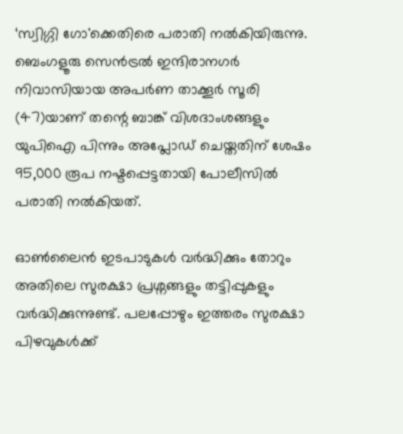‘സ്വിഗ്ഗി ഗോ'ക്കെതിരെ പരാതി നൽകിയിരുന്നു. ബെംഗളൂരു സെൻട്രൽ ഇന്ദിരാനഗർ നിവാസിയായ അപർണ താക്കൂർ സൂരി (47)യാണ് തന്റെ ബാങ്ക് വിശദാംശങ്ങളും യുപിഐ പിന്നും അപ്ലോഡ് ചെയ്തതിന് ശേഷം 95,000 രൂപ നഷ്ടപ്പെട്ടതായി പോലീസിൽ പരാതി നൽകിയത്.

ഓൺലൈൻ ഇടപാടുകൾ വർദ്ധിക്കും തോറും അതിലെ സുരക്ഷാ പ്രശ്നങ്ങളും തട്ടിപ്പുകളും വർദ്ധിക്കുന്നുണ്ട്. പലപ്പോഴും ഇത്തരം സുരക്ഷാ പിഴവുകൾക്ക്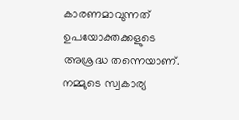കാരണമാവുന്നത് ഉപയോക്തക്കളുടെ അശ്രദ്ധ തന്നെയാണ്. നമ്മുടെ സ്വകാര്യ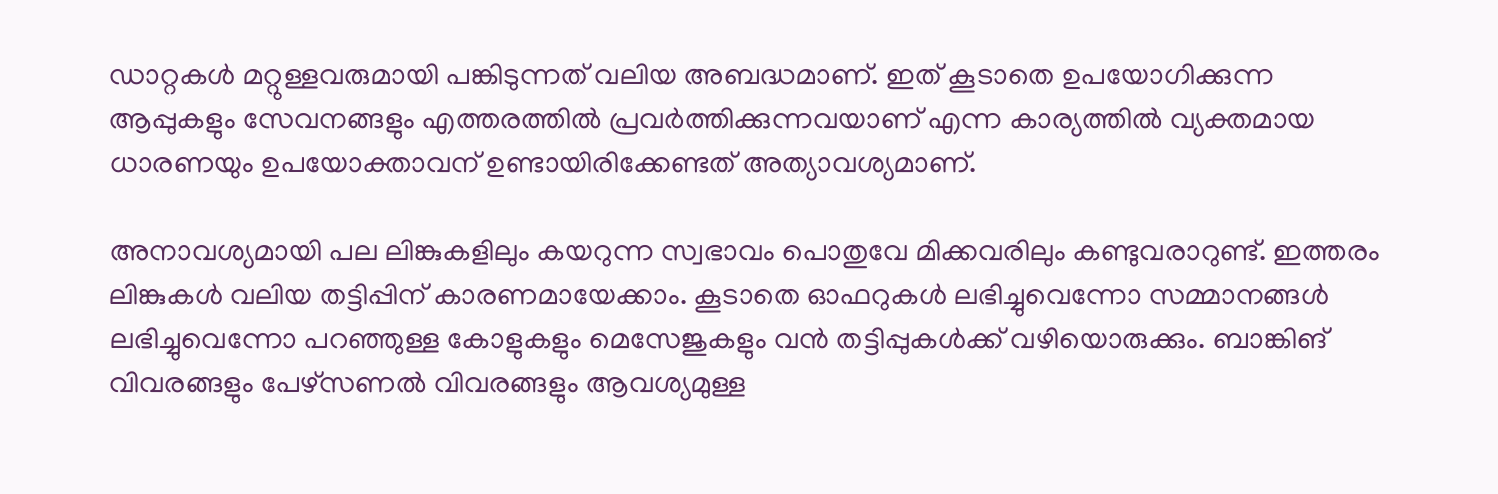ഡാറ്റകൾ മറ്റുള്ളവരുമായി പങ്കിടുന്നത് വലിയ അബദ്ധമാണ്. ഇത് കൂടാതെ ഉപയോഗിക്കുന്ന ആപ്പുകളും സേവനങ്ങളും എത്തരത്തിൽ പ്രവർത്തിക്കുന്നവയാണ് എന്ന കാര്യത്തിൽ വ്യക്തമായ ധാരണയും ഉപയോക്താവന് ഉണ്ടായിരിക്കേണ്ടത് അത്യാവശ്യമാണ്.

അനാവശ്യമായി പല ലിങ്കുകളിലും കയറുന്ന സ്വഭാവം പൊതുവേ മിക്കവരിലും കണ്ടുവരാറുണ്ട്. ഇത്തരം ലിങ്കുകൾ വലിയ തട്ടിപ്പിന് കാരണമായേക്കാം. കൂടാതെ ഓഫറുകൾ ലഭിച്ചുവെന്നോ സമ്മാനങ്ങൾ ലഭിച്ചുവെന്നോ പറഞ്ഞുള്ള കോളുകളും മെസേജുകളും വൻ തട്ടിപ്പുകൾക്ക് വഴിയൊരുക്കും. ബാങ്കിങ് വിവരങ്ങളും പേഴ്സണൽ വിവരങ്ങളും ആവശ്യമുള്ള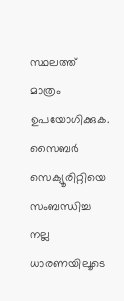സ്ഥലത്ത് മാത്രം ഉപയോഗിക്കുക. സൈബർ സെക്യൂരിറ്റിയെ സംബന്ധിച്ച നല്ല ധാരണയിലൂടെ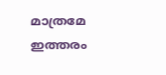മാത്രമേ ഇത്തരം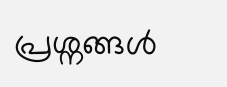പ്രശ്നങ്ങൾ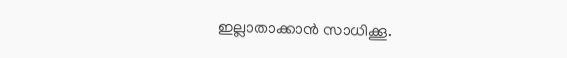ഇല്ലാതാക്കാൻ സാധിക്കൂ.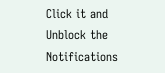Click it and Unblock the Notifications